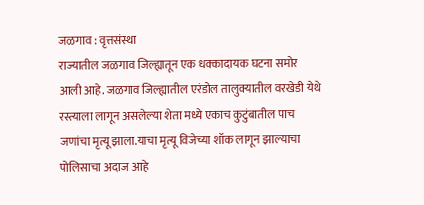जळगाव : वृत्तसंस्था
राज्यातील जळगाव जिल्ह्यातून एक धक्कादायक घटना समोर आली आहे. जळगाव जिल्ह्यातील एरंडोल तालुक्यातील वरखेडी येथे रस्त्याला लागून असलेल्या शेता मध्ये एकाच कुटुंबातील पाच जणांचा मृत्यू झाला.याचा मृत्यू विजेच्या शॉक लागून झाल्याचा पोलिसाचा अदाज आहे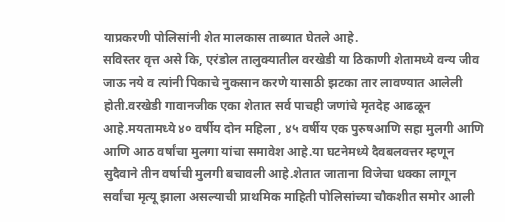याप्रकरणी पोलिसांनी शेत मालकास ताब्यात घेतले आहे.
सविस्तर वृत्त असे कि, एरंडोल तालुक्यातील वरखेडी या ठिकाणी शेतामध्ये वन्य जीव जाऊ नये व त्यांनी पिकाचे नुकसान करणे यासाठी झटका तार लावण्यात आलेली होती.वरखेडी गावानजीक एका शेतात सर्व पाचही जणांचे मृतदेह आढळून आहे.मयतामध्ये ४० वर्षीय दोन महिला , ४५ वर्षीय एक पुरुषआणि सहा मुलगी आणि आणि आठ वर्षांचा मुलगा यांचा समावेश आहे.या घटनेमध्ये दैवबलवत्तर म्हणून सुदैवाने तीन वर्षाची मुलगी बचावली आहे.शेतात जाताना विजेचा धक्का लागून सर्वांचा मृत्यू झाला असल्याची प्राथमिक माहिती पोलिसांच्या चौकशीत समोर आली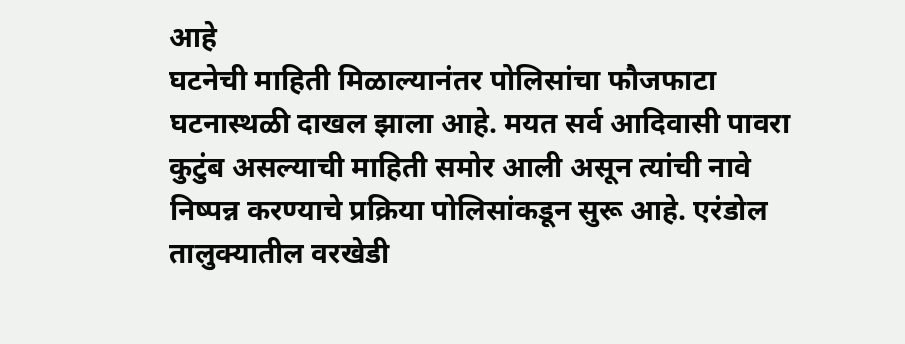आहे
घटनेची माहिती मिळाल्यानंतर पोलिसांचा फौजफाटा घटनास्थळी दाखल झाला आहे. मयत सर्व आदिवासी पावरा कुटुंब असल्याची माहिती समोर आली असून त्यांची नावे निष्पन्न करण्याचे प्रक्रिया पोलिसांकडून सुरू आहे. एरंडोल तालुक्यातील वरखेडी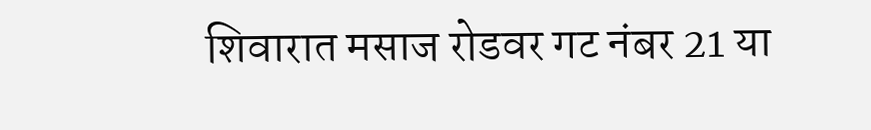शिवारात मसाज रोडवर गट नंबर 21 या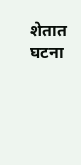शेतात घटना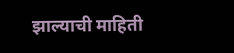झाल्याची माहिती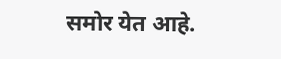समोर येत आहे.